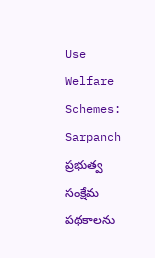Use Welfare Schemes: Sarpanch
ప్రభుత్వ సంక్షేమ పథకాలను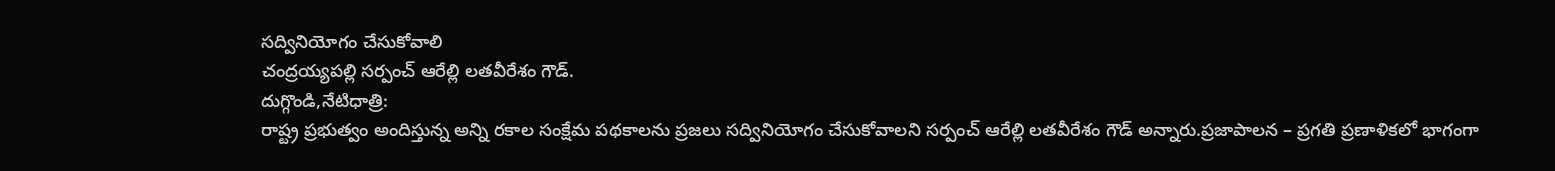సద్వినియోగం చేసుకోవాలి
చంద్రయ్యపల్లి సర్పంచ్ ఆరేల్లి లతవీరేశం గౌడ్.
దుగ్గొండి,నేటిధాత్రి:
రాష్ట్ర ప్రభుత్వం అందిస్తున్న అన్ని రకాల సంక్షేమ పథకాలను ప్రజలు సద్వినియోగం చేసుకోవాలని సర్పంచ్ ఆరేల్లి లతవీరేశం గౌడ్ అన్నారు.ప్రజాపాలన – ప్రగతి ప్రణాళికలో భాగంగా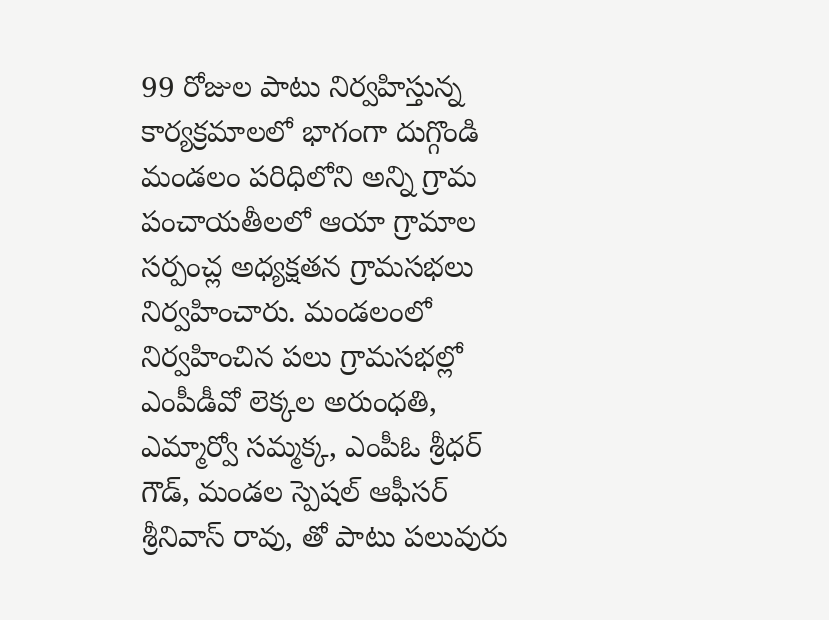99 రోజుల పాటు నిర్వహిస్తున్న కార్యక్రమాలలో భాగంగా దుగ్గొండి మండలం పరిధిలోని అన్ని గ్రామ పంచాయతీలలో ఆయా గ్రామాల సర్పంచ్ల అధ్యక్షతన గ్రామసభలు నిర్వహించారు. మండలంలో నిర్వహించిన పలు గ్రామసభల్లో ఎంపీడీవో లెక్కల అరుంధతి, ఎమ్మార్వో సమ్మక్క, ఎంపీఓ శ్రీధర్ గౌడ్, మండల స్పెషల్ ఆఫీసర్ శ్రీనివాస్ రావు, తో పాటు పలువురు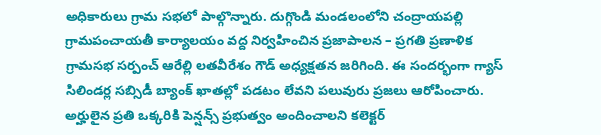అధికారులు గ్రామ సభలో పాల్గొన్నారు. దుగ్గొండి మండలంలోని చంద్రాయపల్లి గ్రామపంచాయతీ కార్యాలయం వద్ద నిర్వహించిన ప్రజాపాలన – ప్రగతి ప్రణాళిక గ్రామసభ సర్పంచ్ ఆరేల్లి లతవీరేశం గౌడ్ అధ్యక్షతన జరిగింది. ఈ సందర్భంగా గ్యాస్ సిలిండర్ల సబ్సిడీ బ్యాంక్ ఖాతల్లో పడటం లేవని పలువురు ప్రజలు ఆరోపించారు. అర్హులైన ప్రతి ఒక్కరికి పెన్షన్స్ ప్రభుత్వం అందించాలని కలెక్టర్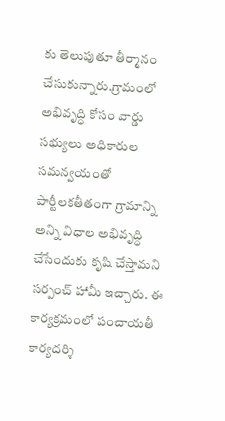కు తెలుపుతూ తీర్మానం చేసుకున్నారు.గ్రామంలో అభివృద్ధి కోసం వార్డు సభ్యులు అధికారుల సమన్వయంతో పార్టీలకతీతంగా గ్రామాన్ని అన్ని విధాల అభివృద్ధి చేసేందుకు కృషి చేస్తామని సర్పంచ్ హామీ ఇచ్చారు. ఈ కార్యక్రమంలో పంచాయతీ కార్యదర్శి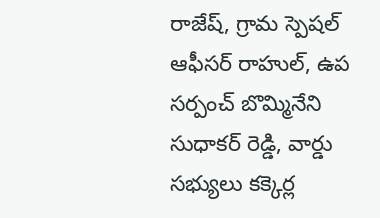రాజేష్, గ్రామ స్పెషల్ ఆఫీసర్ రాహుల్, ఉప సర్పంచ్ బొమ్మినేని సుధాకర్ రెడ్డి, వార్డు సభ్యులు కక్కెర్ల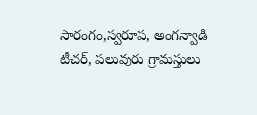సారంగం,స్వరూప, అంగన్వాడి టీచర్, పలువురు గ్రామస్తులు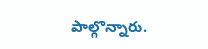పాల్గొన్నారు.